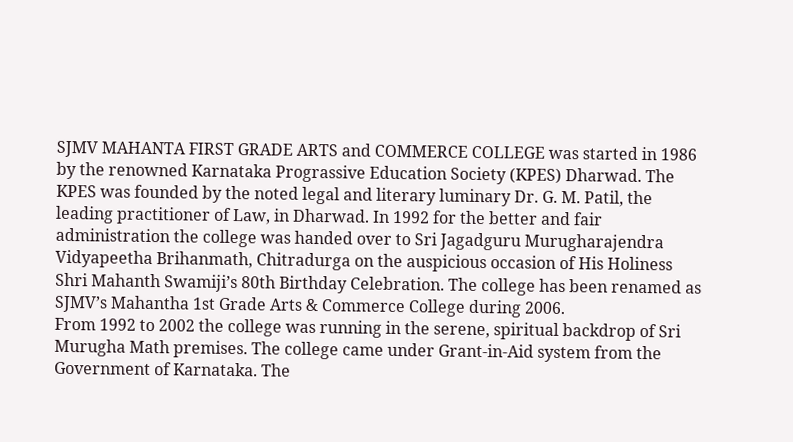SJMV MAHANTA FIRST GRADE ARTS and COMMERCE COLLEGE was started in 1986 by the renowned Karnataka Prograssive Education Society (KPES) Dharwad. The KPES was founded by the noted legal and literary luminary Dr. G. M. Patil, the leading practitioner of Law, in Dharwad. In 1992 for the better and fair administration the college was handed over to Sri Jagadguru Murugharajendra Vidyapeetha Brihanmath, Chitradurga on the auspicious occasion of His Holiness Shri Mahanth Swamiji’s 80th Birthday Celebration. The college has been renamed as SJMV’s Mahantha 1st Grade Arts & Commerce College during 2006.
From 1992 to 2002 the college was running in the serene, spiritual backdrop of Sri Murugha Math premises. The college came under Grant-in-Aid system from the Government of Karnataka. The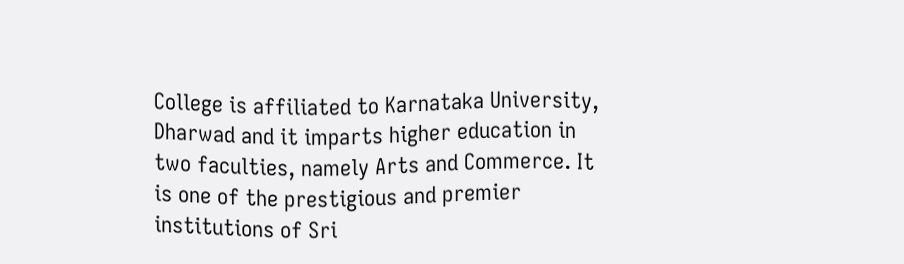College is affiliated to Karnataka University, Dharwad and it imparts higher education in two faculties, namely Arts and Commerce. It is one of the prestigious and premier institutions of Sri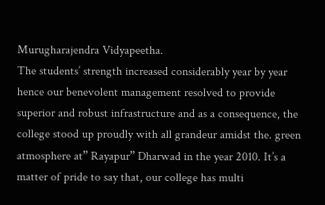Murugharajendra Vidyapeetha.
The students’ strength increased considerably year by year hence our benevolent management resolved to provide superior and robust infrastructure and as a consequence, the college stood up proudly with all grandeur amidst the. green atmosphere at” Rayapur” Dharwad in the year 2010. It’s a matter of pride to say that, our college has multi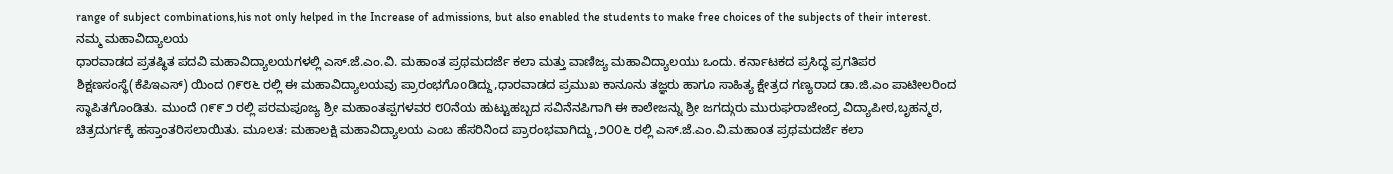range of subject combinations,his not only helped in the Increase of admissions, but also enabled the students to make free choices of the subjects of their interest.
ನಮ್ಮ ಮಹಾವಿದ್ಯಾಲಯ
ಧಾರವಾಡದ ಪ್ರತಷ್ಥಿತ ಪದವಿ ಮಹಾವಿದ್ಯಾಲಯಗಳಲ್ಲಿ ಎಸ್.ಜೆ.ಎಂ.ವಿ. ಮಹಾಂತ ಪ್ರಥಮದರ್ಜೆ ಕಲಾ ಮತ್ತು ವಾಣಿಜ್ಯ ಮಹಾವಿದ್ಯಾಲಯು ಒಂದು. ಕರ್ನಾಟಕದ ಪ್ರಸಿದ್ಧ ಪ್ರಗತಿಪರ ಶಿಕ್ಷಣಸಂಸ್ಥೆ(ಕೆಪಿಇಎಸ್) ಯಿಂದ ೧೯೮೬ ರಲ್ಲಿ ಈ ಮಹಾವಿದ್ಯಾಲಯವು ಪ್ರಾರಂಭಗೊoಡಿದ್ದು,ಧಾರವಾಡದ ಪ್ರಮುಖ ಕಾನೂನು ತಜ್ಞರು ಹಾಗೂ ಸಾಹಿತ್ಯ ಕ್ಷೇತ್ರದ ಗಣ್ಯರಾದ ಡಾ.ಜಿ.ಎಂ ಪಾಟೀಲರಿಂದ ಸ್ಥಾಪಿತಗೊಂಡಿತು. ಮುಂದೆ ೧೯೯೨ ರಲ್ಲಿ ಪರಮಪೂಜ್ಯ ಶ್ರೀ ಮಹಾಂತಪ್ಪಗಳವರ ೮೦ನೆಯ ಹುಟ್ಟುಹಬ್ಬದ ಸವಿನೆನಪಿಗಾಗಿ ಈ ಕಾಲೇಜನ್ನು ಶ್ರೀ ಜಗದ್ಗುರು ಮುರುಘರಾಜೇಂದ್ರ ವಿದ್ಯಾಪೀಠ,ಬೃಹನ್ಮಠ, ಚಿತ್ರದುರ್ಗಕ್ಕೆ ಹಸ್ತಾಂತರಿಸಲಾಯಿತು. ಮೂಲತ: ಮಹಾಲಕ್ಷಿ ಮಹಾವಿದ್ಯಾಲಯ ಎಂಬ ಹೆಸರಿನಿಂದ ಪ್ರಾರಂಭವಾಗಿದ್ದು,೨೦೦೬ ರಲ್ಲಿ ಎಸ್.ಜೆ.ಎಂ.ವಿ.ಮಹಾoತ ಪ್ರಥಮದರ್ಜೆ ಕಲಾ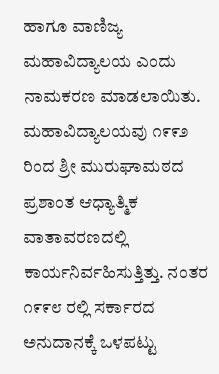ಹಾಗೂ ವಾಣಿಜ್ಯ ಮಹಾವಿದ್ಯಾಲಯ ಎಂದು ನಾಮಕರಣ ಮಾಡಲಾಯಿತು.
ಮಹಾವಿದ್ಯಾಲಯವು ೧೯೯೨ ರಿಂದ ಶ್ರೀ ಮುರುಘಾಮಠದ ಪ್ರಶಾಂತ ಆಧ್ಯಾತ್ಮಿಕ ವಾತಾವರಣದಲ್ಲಿ ಕಾರ್ಯನಿರ್ವಹಿಸುತ್ತಿತ್ತು. ನಂತರ ೧೯೯೮ ರಲ್ಲಿ ಸರ್ಕಾರದ ಅನುದಾನಕ್ಕೆ ಒಳಪಟ್ಟು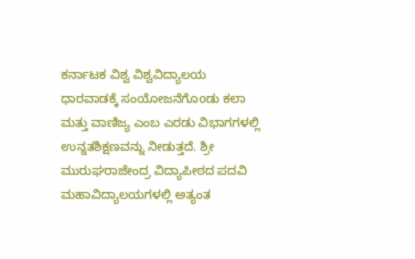ಕರ್ನಾಟಕ ವಿಶ್ವ ವಿಶ್ವವಿದ್ಯಾಲಯ ಧಾರವಾಡಕ್ಕೆ ಸಂಯೋಜನೆಗೊoಡು ಕಲಾ ಮತ್ತು ವಾಣಿಜ್ಯ ಎಂಬ ಎರಡು ವಿಭಾಗಗಳಲ್ಲಿ ಉನ್ನತಶಿಕ್ಷಣವನ್ನು ನೀಡುತ್ತದೆ. ಶ್ರೀ ಮುರುಘರಾಜೇಂದ್ರ ವಿದ್ಯಾಪೀಠದ ಪದವಿ ಮಹಾವಿದ್ಯಾಲಯಗಳಲ್ಲಿ ಅತ್ಯಂತ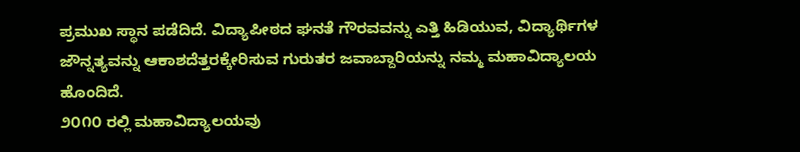ಪ್ರಮುಖ ಸ್ಥಾನ ಪಡೆದಿದೆ. ವಿದ್ಯಾಪೀಠದ ಘನತೆ ಗೌರವವನ್ನು ಎತ್ತಿ ಹಿಡಿಯುವ, ವಿದ್ಯಾರ್ಥಿಗಳ ಜೌನ್ನತ್ಯವನ್ನು ಆಕಾಶದೆತ್ತರಕ್ಕೇರಿಸುವ ಗುರುತರ ಜವಾಬ್ದಾರಿಯನ್ನು ನಮ್ಮ ಮಹಾವಿದ್ಯಾಲಯ ಹೊಂದಿದೆ.
೨೦೧೦ ರಲ್ಲಿ ಮಹಾವಿದ್ಯಾಲಯವು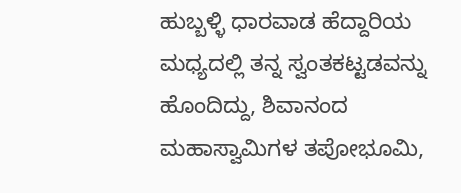ಹುಬ್ಬಳ್ಳಿ ಧಾರವಾಡ ಹೆದ್ದಾರಿಯ ಮಧ್ಯದಲ್ಲಿ ತನ್ನ ಸ್ವಂತಕಟ್ಟಡವನ್ನು ಹೊಂದಿದ್ದು, ಶಿವಾನಂದ ಮಹಾಸ್ವಾಮಿಗಳ ತಪೋಭೂಮಿ,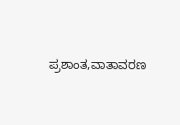ಪ್ರಶಾಂತ,ವಾತಾವರಣ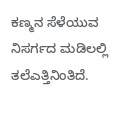ಕಣ್ಮನ ಸೆಳೆಯುವ ನಿಸರ್ಗದ ಮಡಿಲಲ್ಲಿ ತಲೆಎತ್ತಿನಿಂತಿದೆ.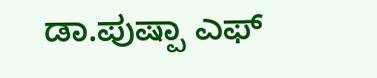ಡಾ.ಪುಷ್ಪಾ ಎಫ್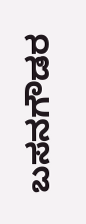ಬಸನಗೌಡರ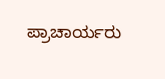ಪ್ರಾಚಾರ್ಯರು